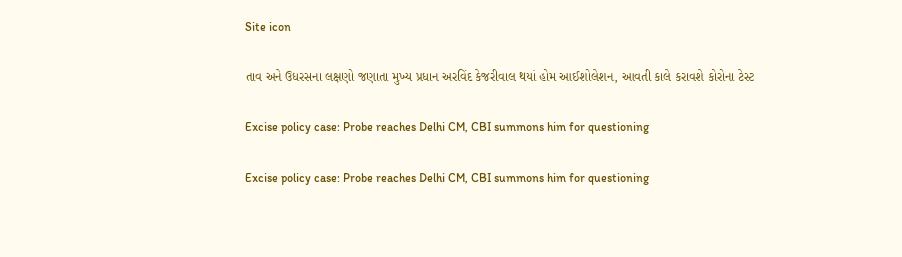Site icon

તાવ અને ઉધરસના લક્ષણો જણાતા મુખ્ય પ્રધાન અરવિંદ કેજરીવાલ થયાં હોમ આઈશોલેશન, આવતી કાલે કરાવશે કોરોના ટેસ્ટ

Excise policy case: Probe reaches Delhi CM, CBI summons him for questioning

Excise policy case: Probe reaches Delhi CM, CBI summons him for questioning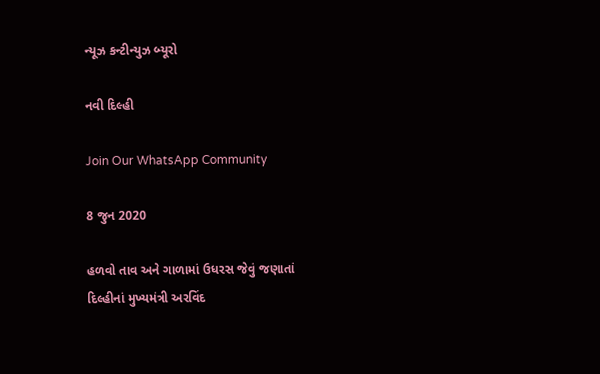ન્યૂઝ કન્ટીન્યુઝ બ્યૂરો

નવી દિલ્હી

Join Our WhatsApp Community

8 જુન 2020

હળવો તાવ અને ગાળામાં ઉધરસ જેવું જણાતાં દિલ્હીનાં મુખ્યમંત્રી અરવિંદ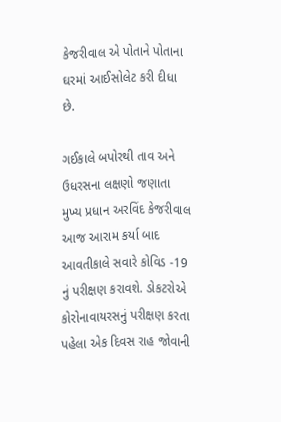કેજરીવાલ એ પોતાને પોતાના ઘરમાં આઈસોલેટ કરી દીધા છે.

ગઈકાલે બપોરથી તાવ અને ઉધરસના લક્ષણો જણાતા મુખ્ય પ્રધાન અરવિંદ કેજરીવાલ આજ આરામ કર્યા બાદ આવતીકાલે સવારે કોવિડ -19 નું પરીક્ષણ કરાવશે. ડોકટરોએ કોરોનાવાયરસનું પરીક્ષણ કરતા પહેલા એક દિવસ રાહ જોવાની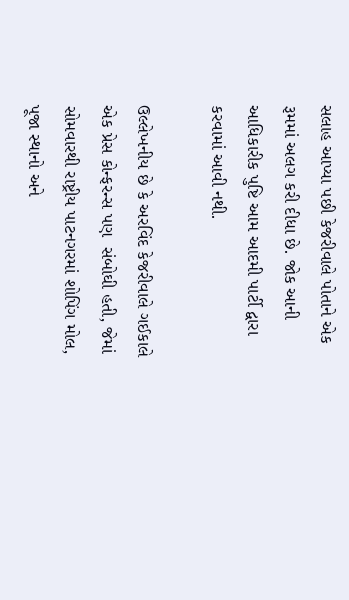સલાહ આપ્યા પછી કેજરીવાલે પોતાને એક રૂમમાં અલગ કરી દીધા છે. જોક આની આધિકારીક પુષ્ટિ આમ આદમી પાર્ટી દ્વારા કરવામાં આવી નથી.

ઉલ્લેખનીય છે કે અરવિંદ કેજરીવાલે ગઈકાલે એક પ્રેસ કોન્ફરન્સ પણ  સંબોઘી હતી, જેમાં સોમવારથી રાષ્ટ્રીય પાટનગરમાં શોપિંગ મોલ, પૂજા સ્થાનો અને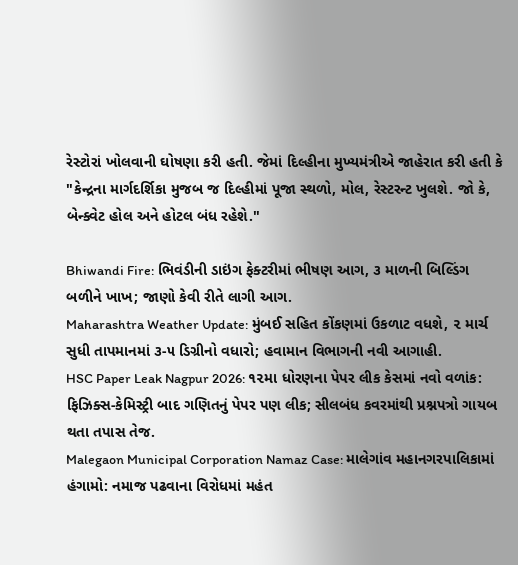રેસ્ટોરાં ખોલવાની ઘોષણા કરી હતી. જેમાં દિલ્હીના મુખ્યમંત્રીએ જાહેરાત કરી હતી કે "કેન્દ્રના માર્ગદર્શિકા મુજબ જ દિલ્હીમાં પૂજા સ્થળો, મોલ, રેસ્ટરન્ટ ખુલશે. જો કે, બેન્ક્વેટ હોલ અને હોટલ બંધ રહેશે."

Bhiwandi Fire: ભિવંડીની ડાઇંગ ફેક્ટરીમાં ભીષણ આગ, ૩ માળની બિલ્ડિંગ બળીને ખાખ; જાણો કેવી રીતે લાગી આગ.
Maharashtra Weather Update: મુંબઈ સહિત કોંકણમાં ઉકળાટ વધશે, ૨ માર્ચ સુધી તાપમાનમાં ૩-૫ ડિગ્રીનો વધારો; હવામાન વિભાગની નવી આગાહી.
HSC Paper Leak Nagpur 2026: ૧૨મા ધોરણના પેપર લીક કેસમાં નવો વળાંક: ફિઝિક્સ-કેમિસ્ટ્રી બાદ ગણિતનું પેપર પણ લીક; સીલબંધ કવરમાંથી પ્રશ્નપત્રો ગાયબ થતા તપાસ તેજ.
Malegaon Municipal Corporation Namaz Case: માલેગાંવ મહાનગરપાલિકામાં હંગામો: નમાજ પઢવાના વિરોધમાં મહંત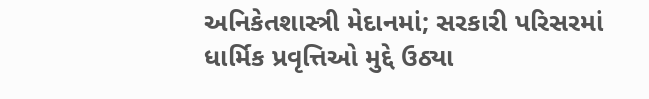અનિકેતશાસ્ત્રી મેદાનમાં; સરકારી પરિસરમાં ધાર્મિક પ્રવૃત્તિઓ મુદ્દે ઉઠ્યા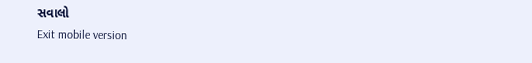સવાલો
Exit mobile version